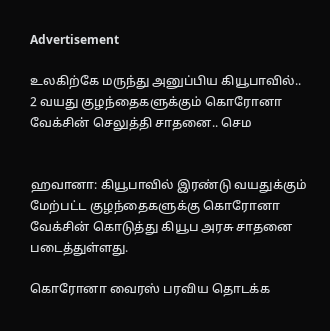Advertisement

உலகிற்கே மருந்து அனுப்பிய கியூபாவில்.. 2 வயது குழந்தைகளுக்கும் கொரோனா வேக்சின் செலுத்தி சாதனை.. செம


ஹவானா: கியூபாவில் இரண்டு வயதுக்கும் மேற்பட்ட குழந்தைகளுக்கு கொரோனா வேக்சின் கொடுத்து கியூப அரசு சாதனை படைத்துள்ளது.

கொரோனா வைரஸ் பரவிய தொடக்க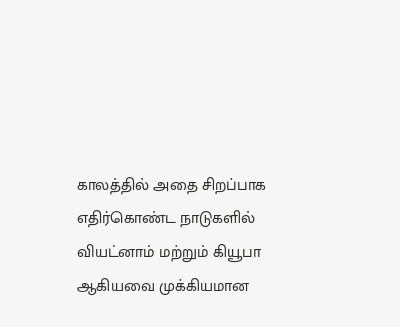காலத்தில் அதை சிறப்பாக எதிர்கொண்ட நாடுகளில் வியட்னாம் மற்றும் கியூபா ஆகியவை முக்கியமான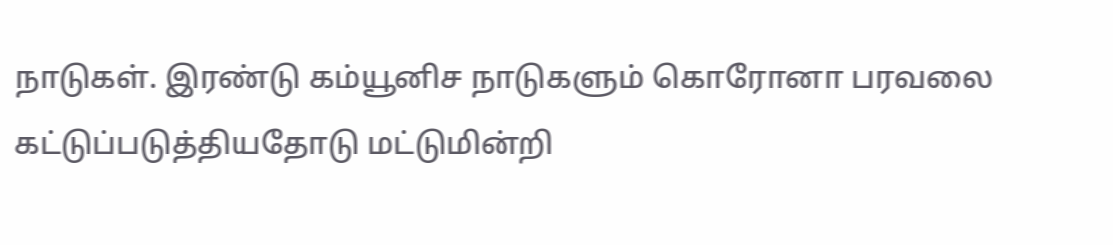நாடுகள். இரண்டு கம்யூனிச நாடுகளும் கொரோனா பரவலை கட்டுப்படுத்தியதோடு மட்டுமின்றி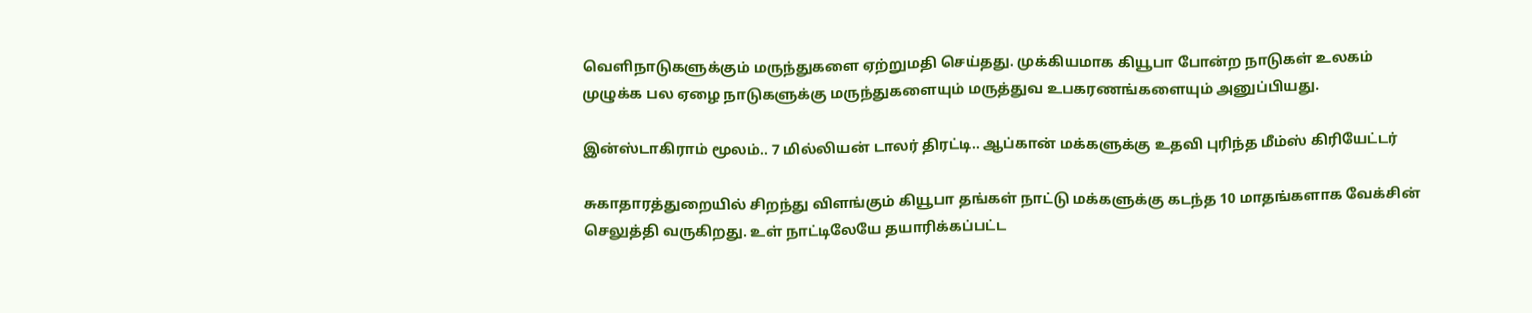வெளிநாடுகளுக்கும் மருந்துகளை ஏற்றுமதி செய்தது. முக்கியமாக கியூபா போன்ற நாடுகள் உலகம் முழுக்க பல ஏழை நாடுகளுக்கு மருந்துகளையும் மருத்துவ உபகரணங்களையும் அனுப்பியது.

இன்ஸ்டாகிராம் மூலம்.. 7 மில்லியன் டாலர் திரட்டி.. ஆப்கான் மக்களுக்கு உதவி புரிந்த மீம்ஸ் கிரியேட்டர்

சுகாதாரத்துறையில் சிறந்து விளங்கும் கியூபா தங்கள் நாட்டு மக்களுக்கு கடந்த 10 மாதங்களாக வேக்சின் செலுத்தி வருகிறது. உள் நாட்டிலேயே தயாரிக்கப்பட்ட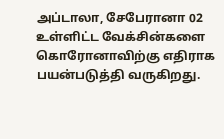அப்டாலா, சேபேரானா 02 உள்ளிட்ட வேக்சின்களை கொரோனாவிற்கு எதிராக பயன்படுத்தி வருகிறது.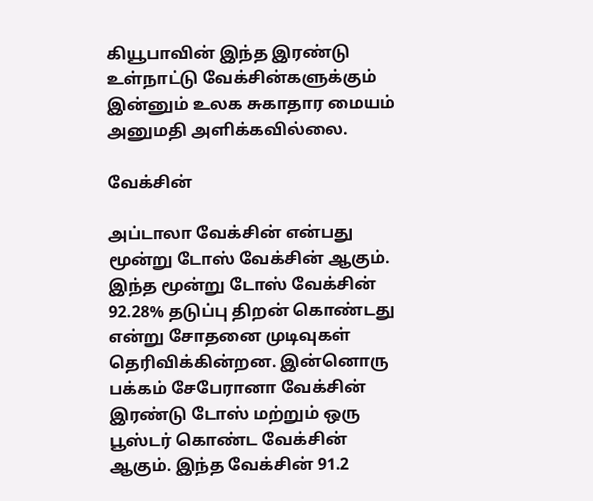கியூபாவின் இந்த இரண்டு உள்நாட்டு வேக்சின்களுக்கும் இன்னும் உலக சுகாதார மையம் அனுமதி அளிக்கவில்லை.

வேக்சின்

அப்டாலா வேக்சின் என்பது மூன்று டோஸ் வேக்சின் ஆகும். இந்த மூன்று டோஸ் வேக்சின் 92.28% தடுப்பு திறன் கொண்டது என்று சோதனை முடிவுகள் தெரிவிக்கின்றன. இன்னொரு பக்கம் சேபேரானா வேக்சின் இரண்டு டோஸ் மற்றும் ஒரு பூஸ்டர் கொண்ட வேக்சின் ஆகும். இந்த வேக்சின் 91.2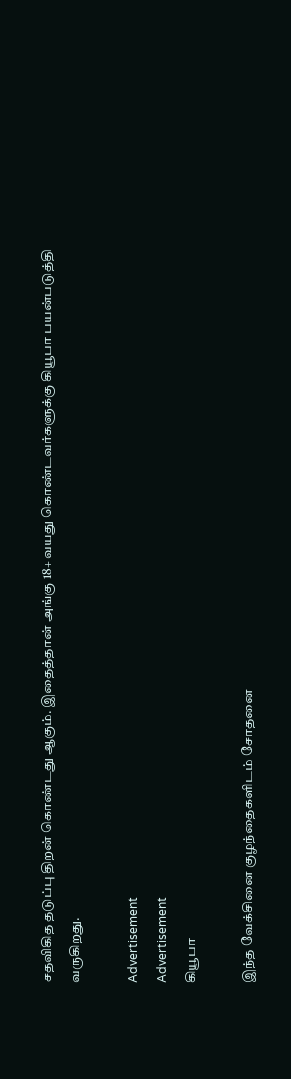சதவிகித தடுப்பு திறன் கொண்டது ஆகும். இதைத்தான் அங்கு 18+ வயது கொண்டவர்களுக்கு கியூபா பயன்படுத்தி வருகிறது.

Advertisement
Advertisement
கியூபா

இந்த வேக்சினை குழந்தைகளிடம் சோதனை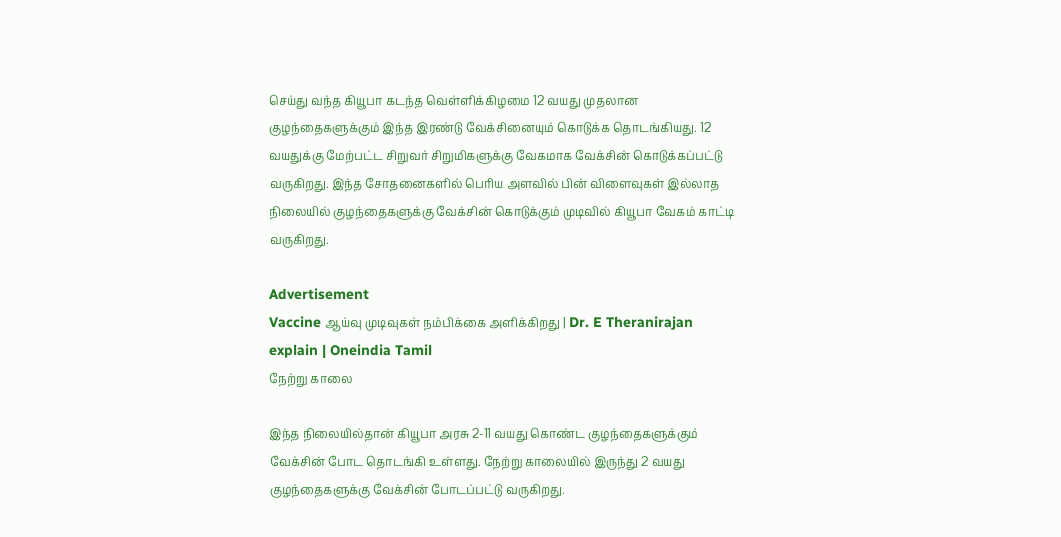செய்து வந்த கியூபா கடந்த வெள்ளிக்கிழமை 12 வயது முதலான குழந்தைகளுக்கும் இந்த இரண்டு வேக்சினையும் கொடுக்க தொடங்கியது. 12 வயதுக்கு மேற்பட்ட சிறுவர் சிறுமிகளுக்கு வேகமாக வேக்சின் கொடுக்கப்பட்டு வருகிறது. இந்த சோதனைகளில் பெரிய அளவில் பின் விளைவுகள் இல்லாத நிலையில் குழந்தைகளுக்கு வேக்சின் கொடுக்கும் முடிவில் கியூபா வேகம் காட்டி வருகிறது.

Advertisement
Vaccine ஆய்வு முடிவுகள் நம்பிக்கை அளிக்கிறது | Dr. E Theranirajan explain | Oneindia Tamil
நேற்று காலை

இந்த நிலையில்தான் கியூபா அரசு 2-11 வயது கொண்ட குழந்தைகளுக்கும் வேக்சின் போட தொடங்கி உள்ளது. நேற்று காலையில் இருந்து 2 வயது குழந்தைகளுக்கு வேக்சின் போடப்பட்டு வருகிறது.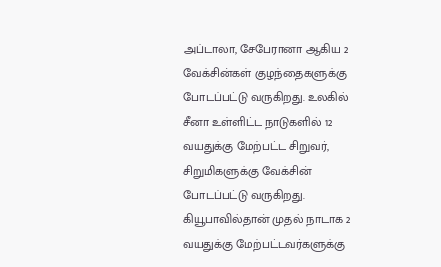அப்டாலா, சேபேரானா ஆகிய 2 வேக்சின்கள் குழந்தைகளுக்கு போடப்பட்டு வருகிறது. உலகில் சீனா உள்ளிட்ட நாடுகளில் 12 வயதுக்கு மேற்பட்ட சிறுவர், சிறுமிகளுக்கு வேக்சின் போடப்பட்டு வருகிறது. கியூபாவில்தான் முதல் நாடாக 2 வயதுக்கு மேற்பட்டவர்களுக்கு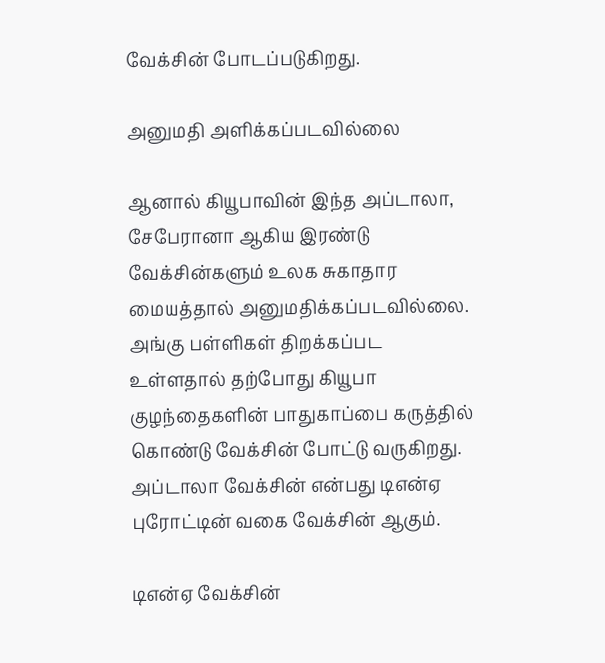வேக்சின் போடப்படுகிறது.

அனுமதி அளிக்கப்படவில்லை

ஆனால் கியூபாவின் இந்த அப்டாலா, சேபேரானா ஆகிய இரண்டு வேக்சின்களும் உலக சுகாதார மையத்தால் அனுமதிக்கப்படவில்லை. அங்கு பள்ளிகள் திறக்கப்பட உள்ளதால் தற்போது கியூபா குழந்தைகளின் பாதுகாப்பை கருத்தில் கொண்டு வேக்சின் போட்டு வருகிறது. அப்டாலா வேக்சின் என்பது டிஎன்ஏ புரோட்டின் வகை வேக்சின் ஆகும்.

டிஎன்ஏ வேக்சின்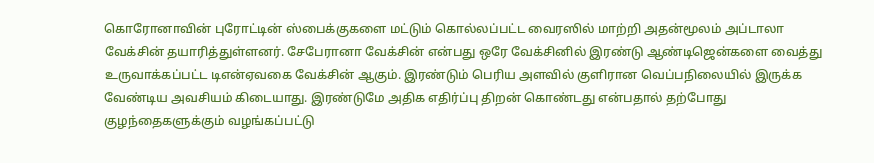கொரோனாவின் புரோட்டின் ஸ்பைக்குகளை மட்டும் கொல்லப்பட்ட வைரஸில் மாற்றி அதன்மூலம் அப்டாலா வேக்சின் தயாரித்துள்ளனர். சேபேரானா வேக்சின் என்பது ஒரே வேக்சினில் இரண்டு ஆண்டிஜென்களை வைத்து உருவாக்கப்பட்ட டிஎன்ஏவகை வேக்சின் ஆகும். இரண்டும் பெரிய அளவில் குளிரான வெப்பநிலையில் இருக்க வேண்டிய அவசியம் கிடையாது. இரண்டுமே அதிக எதிர்ப்பு திறன் கொண்டது என்பதால் தற்போது குழந்தைகளுக்கும் வழங்கப்பட்டு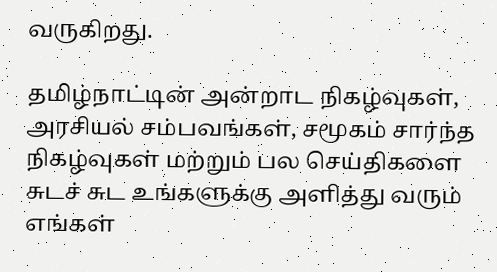வருகிறது.

தமிழ்நாட்டின் அன்றாட நிகழ்வுகள், அரசியல் சம்பவங்கள், சமூகம் சார்ந்த நிகழ்வுகள் மற்றும் பல செய்திகளை சுடச் சுட உங்களுக்கு அளித்து வரும் எங்கள்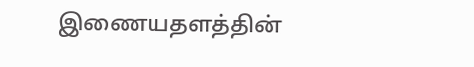இணையதளத்தின்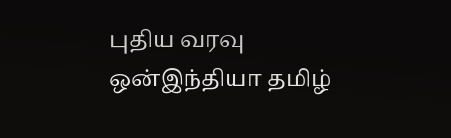புதிய வரவு ஒன்இந்தியா தமிழ்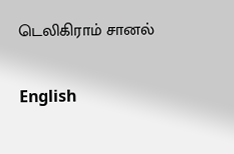டெலிகிராம் சானல்

English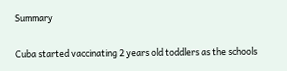Summary

Cuba started vaccinating 2 years old toddlers as the schools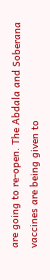are going to re-open. The Abdala and Soberana vaccines are being given to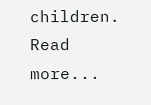children.
Read more...